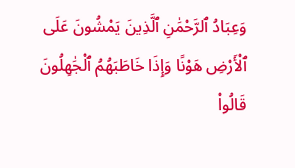وَعِبَادُ ٱلرَّحْمَٰنِ ٱلَّذِينَ يَمْشُونَ عَلَى ٱلْأَرْضِ هَوْنًا وَإِذَا خَاطَبَهُمُ ٱلْجَٰهِلُونَ قَالُوا۟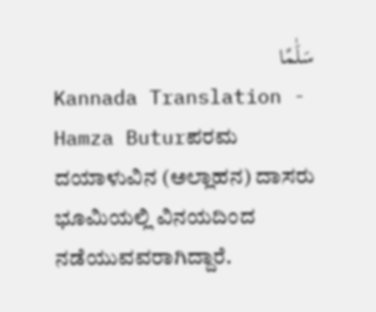سَلَٰمًا
Kannada Translation - Hamza Buturಪರಮ ದಯಾಳುವಿನ (ಅಲ್ಲಾಹನ) ದಾಸರು ಭೂಮಿಯಲ್ಲಿ ವಿನಯದಿಂದ ನಡೆಯುವವರಾಗಿದ್ದಾರೆ.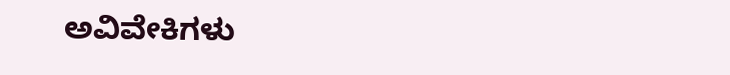ಅವಿವೇಕಿಗಳು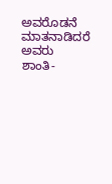ಅವರೊಡನೆ ಮಾತನಾಡಿದರೆ ಅವರು ಶಾಂತಿ-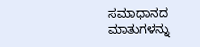ಸಮಾಧಾನದ ಮಾತುಗಳನ್ನು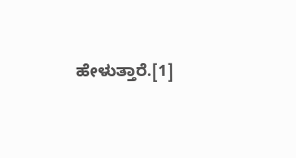ಹೇಳುತ್ತಾರೆ.[1]